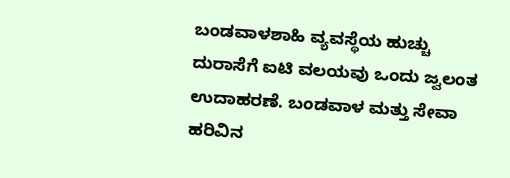ಬಂಡವಾಳಶಾಹಿ ವ್ಯವಸ್ಥೆಯ ಹುಚ್ಚು ದುರಾಸೆಗೆ ಐಟಿ ವಲಯವು ಒಂದು ಜ್ವಲಂತ ಉದಾಹರಣೆ. ಬಂಡವಾಳ ಮತ್ತು ಸೇವಾ ಹರಿವಿನ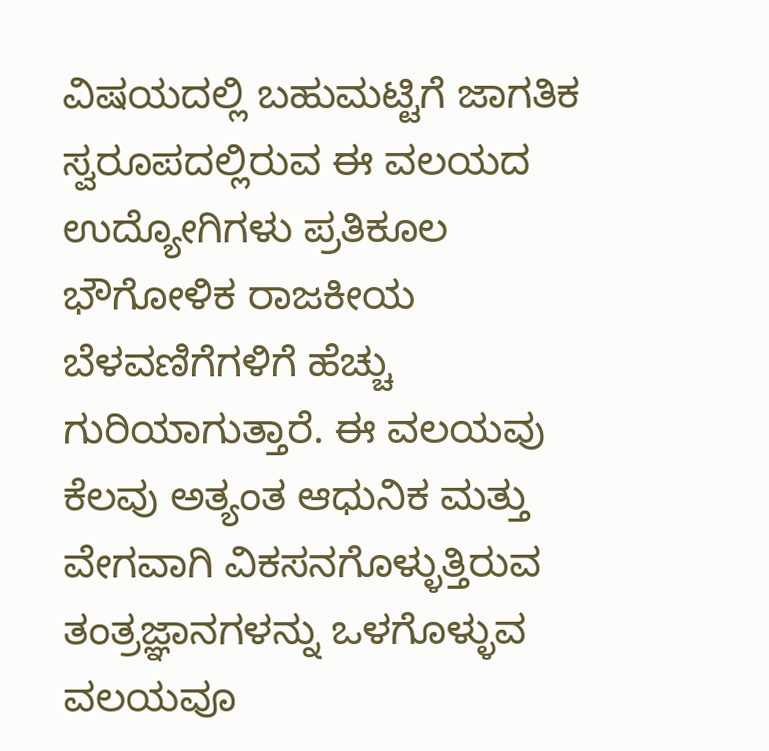ವಿಷಯದಲ್ಲಿ ಬಹುಮಟ್ಟಿಗೆ ಜಾಗತಿಕ ಸ್ವರೂಪದಲ್ಲಿರುವ ಈ ವಲಯದ ಉದ್ಯೋಗಿಗಳು ಪ್ರತಿಕೂಲ ಭೌಗೋಳಿಕ ರಾಜಕೀಯ ಬೆಳವಣಿಗೆಗಳಿಗೆ ಹೆಚ್ಚು ಗುರಿಯಾಗುತ್ತಾರೆ. ಈ ವಲಯವು ಕೆಲವು ಅತ್ಯಂತ ಆಧುನಿಕ ಮತ್ತು ವೇಗವಾಗಿ ವಿಕಸನಗೊಳ್ಳುತ್ತಿರುವ ತಂತ್ರಜ್ಞಾನಗಳನ್ನು ಒಳಗೊಳ್ಳುವ ವಲಯವೂ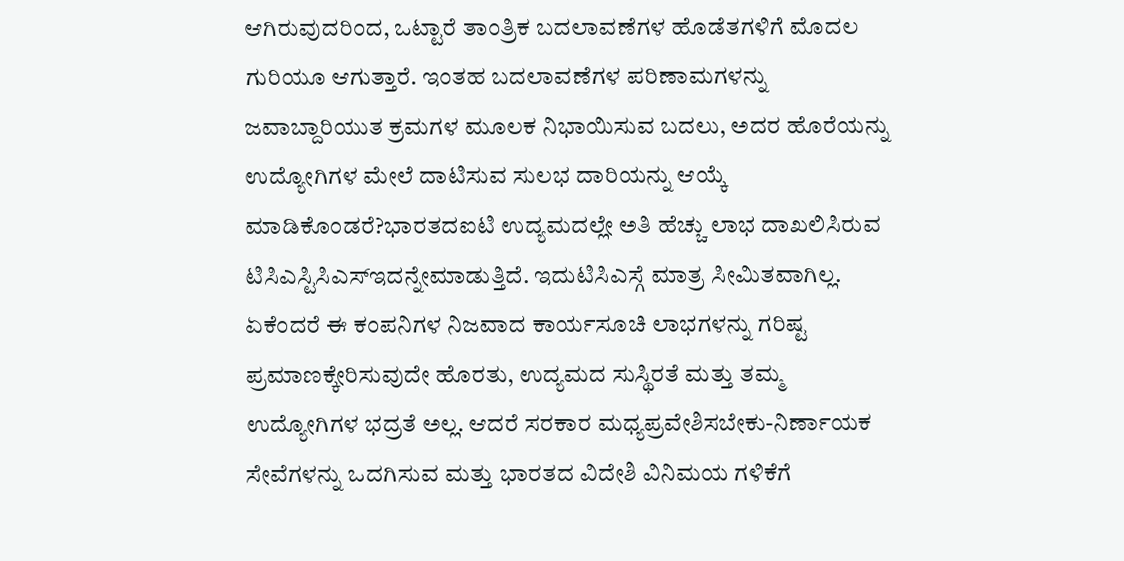ಆಗಿರುವುದರಿಂದ, ಒಟ್ಟಾರೆ ತಾಂತ್ರಿಕ ಬದಲಾವಣೆಗಳ ಹೊಡೆತಗಳಿಗೆ ಮೊದಲ ಗುರಿಯೂ ಆಗುತ್ತಾರೆ. ಇಂತಹ ಬದಲಾವಣೆಗಳ ಪರಿಣಾಮಗಳನ್ನು ಜವಾಬ್ದಾರಿಯುತ ಕ್ರಮಗಳ ಮೂಲಕ ನಿಭಾಯಿಸುವ ಬದಲು, ಅದರ ಹೊರೆಯನ್ನು ಉದ್ಯೋಗಿಗಳ ಮೇಲೆ ದಾಟಿಸುವ ಸುಲಭ ದಾರಿಯನ್ನು ಆಯ್ಕೆ ಮಾಡಿಕೊಂಡರೆ?ಭಾರತದಐಟಿ ಉದ್ಯಮದಲ್ಲೇ ಅತಿ ಹೆಚ್ಚು ಲಾಭ ದಾಖಲಿಸಿರುವ ಟಿಸಿಎಸ್ಟಿಸಿಎಸ್ಇದನ್ನೇಮಾಡುತ್ತಿದೆ. ಇದುಟಿಸಿಎಸ್ಗೆ ಮಾತ್ರ ಸೀಮಿತವಾಗಿಲ್ಲ. ಏಕೆಂದರೆ ಈ ಕಂಪನಿಗಳ ನಿಜವಾದ ಕಾರ್ಯಸೂಚಿ ಲಾಭಗಳನ್ನು ಗರಿಷ್ಟ ಪ್ರಮಾಣಕ್ಕೇರಿಸುವುದೇ ಹೊರತು, ಉದ್ಯಮದ ಸುಸ್ಥಿರತೆ ಮತ್ತು ತಮ್ಮ ಉದ್ಯೋಗಿಗಳ ಭದ್ರತೆ ಅಲ್ಲ. ಆದರೆ ಸರಕಾರ ಮಧ್ಯಪ್ರವೇಶಿಸಬೇಕು-ನಿರ್ಣಾಯಕ ಸೇವೆಗಳನ್ನು ಒದಗಿಸುವ ಮತ್ತು ಭಾರತದ ವಿದೇಶಿ ವಿನಿಮಯ ಗಳಿಕೆಗೆ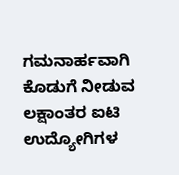ಗಮನಾರ್ಹವಾಗಿ ಕೊಡುಗೆ ನೀಡುವ ಲಕ್ಷಾಂತರ ಐಟಿ ಉದ್ಯೋಗಿಗಳ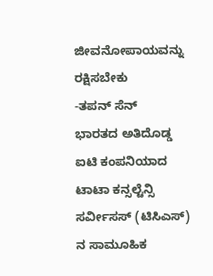ಜೀವನೋಪಾಯವನ್ನು ರಕ್ಷಿಸಬೇಕು
-ತಪನ್ ಸೆನ್
ಭಾರತದ ಅತಿದೊಡ್ಡ ಐಟಿ ಕಂಪನಿಯಾದ ಟಾಟಾ ಕನ್ಸಲ್ಟೆನ್ಸಿ ಸರ್ವೀಸಸ್ (ಟಿಸಿಎಸ್) ನ ಸಾಮೂಹಿಕ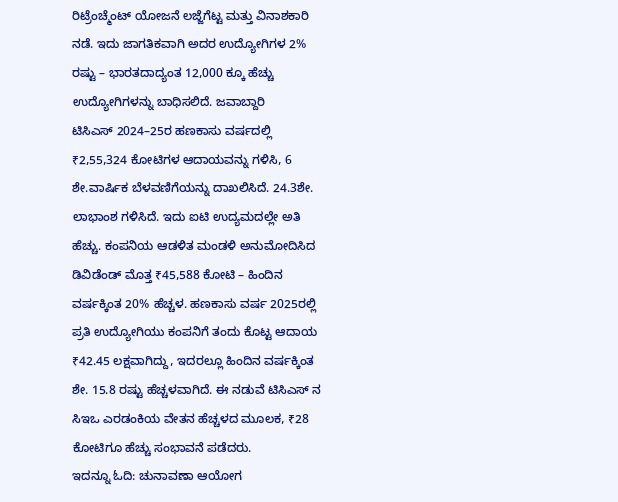ರಿಟ್ರೆಂಚ್ಮೆಂಟ್ ಯೋಜನೆ ಲಜ್ಜೆಗೆಟ್ಟ ಮತ್ತು ವಿನಾಶಕಾರಿ ನಡೆ. ಇದು ಜಾಗತಿಕವಾಗಿ ಅದರ ಉದ್ಯೋಗಿಗಳ 2% ರಷ್ಟು – ಭಾರತದಾದ್ಯಂತ 12,000 ಕ್ಕೂ ಹೆಚ್ಚು ಉದ್ಯೋಗಿಗಳನ್ನು ಬಾಧಿಸಲಿದೆ. ಜವಾಬ್ದಾರಿ
ಟಿಸಿಎಸ್ 2024–25ರ ಹಣಕಾಸು ವರ್ಷದಲ್ಲಿ ₹2,55,324 ಕೋಟಿಗಳ ಆದಾಯವನ್ನು ಗಳಿಸಿ, 6 ಶೇ.ವಾರ್ಷಿಕ ಬೆಳವಣಿಗೆಯನ್ನು ದಾಖಲಿಸಿದೆ. 24.3ಶೇ. ಲಾಭಾಂಶ ಗಳಿಸಿದೆ. ಇದು ಐಟಿ ಉದ್ಯಮದಲ್ಲೇ ಅತಿ ಹೆಚ್ಚು. ಕಂಪನಿಯ ಆಡಳಿತ ಮಂಡಳಿ ಅನುಮೋದಿಸಿದ ಡಿವಿಡೆಂಡ್ ಮೊತ್ತ ₹45,588 ಕೋಟಿ – ಹಿಂದಿನ ವರ್ಷಕ್ಕಿಂತ 20% ಹೆಚ್ಚಳ. ಹಣಕಾಸು ವರ್ಷ 2025ರಲ್ಲಿ ಪ್ರತಿ ಉದ್ಯೋಗಿಯು ಕಂಪನಿಗೆ ತಂದು ಕೊಟ್ಟ ಆದಾಯ ₹42.45 ಲಕ್ಷವಾಗಿದ್ದು, ಇದರಲ್ಲೂ ಹಿಂದಿನ ವರ್ಷಕ್ಕಿಂತ ಶೇ. 15.8 ರಷ್ಟು ಹೆಚ್ಚಳವಾಗಿದೆ. ಈ ನಡುವೆ ಟಿಸಿಎಸ್ ನ ಸಿಇಒ ಎರಡಂಕಿಯ ವೇತನ ಹೆಚ್ಚಳದ ಮೂಲಕ, ₹28 ಕೋಟಿಗೂ ಹೆಚ್ಚು ಸಂಭಾವನೆ ಪಡೆದರು.
ಇದನ್ನೂ ಓದಿ: ಚುನಾವಣಾ ಆಯೋಗ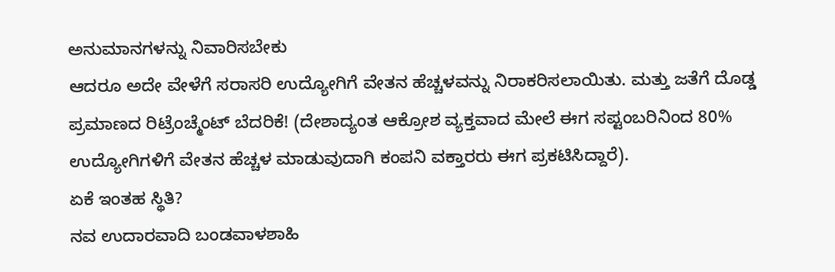ಅನುಮಾನಗಳನ್ನು ನಿವಾರಿಸಬೇಕು
ಆದರೂ ಅದೇ ವೇಳೆಗೆ ಸರಾಸರಿ ಉದ್ಯೋಗಿಗೆ ವೇತನ ಹೆಚ್ಚಳವನ್ನು ನಿರಾಕರಿಸಲಾಯಿತು. ಮತ್ತು ಜತೆಗೆ ದೊಡ್ಡ ಪ್ರಮಾಣದ ರಿಟ್ರೆಂಚ್ಮೆಂಟ್ ಬೆದರಿಕೆ! (ದೇಶಾದ್ಯಂತ ಆಕ್ರೋಶ ವ್ಯಕ್ತವಾದ ಮೇಲೆ ಈಗ ಸಪ್ಟಂಬರಿನಿಂದ 80% ಉದ್ಯೋಗಿಗಳಿಗೆ ವೇತನ ಹೆಚ್ಚಳ ಮಾಡುವುದಾಗಿ ಕಂಪನಿ ವಕ್ತಾರರು ಈಗ ಪ್ರಕಟಿಸಿದ್ದಾರೆ).
ಏಕೆ ಇಂತಹ ಸ್ಥಿತಿ?
ನವ ಉದಾರವಾದಿ ಬಂಡವಾಳಶಾಹಿ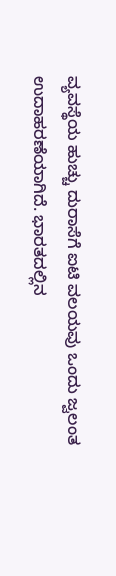ವ್ಯವಸ್ಥೆಯ ಹುಚ್ಚು ದುರಾಸೆಗೆ ಐಟಿ ವಲಯವು ಒಂದು ಜ್ವಲಂತ ಉದಾಹರಣೆಯಾಗಿದೆ. ಭಾರತದಲ್ಲಿನ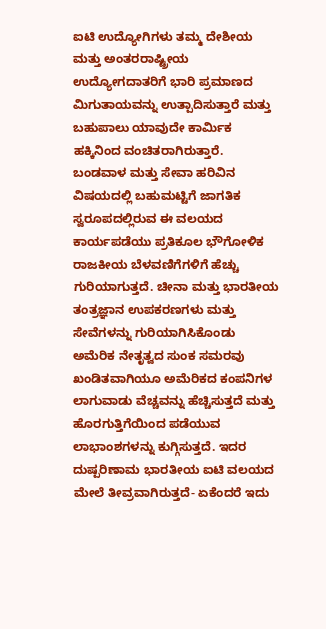ಐಟಿ ಉದ್ಯೋಗಿಗಳು ತಮ್ಮ ದೇಶೀಯ ಮತ್ತು ಅಂತರರಾಷ್ಟ್ರೀಯ ಉದ್ಯೋಗದಾತರಿಗೆ ಭಾರಿ ಪ್ರಮಾಣದ ಮಿಗುತಾಯವನ್ನು ಉತ್ಪಾದಿಸುತ್ತಾರೆ ಮತ್ತು ಬಹುಪಾಲು ಯಾವುದೇ ಕಾರ್ಮಿಕ ಹಕ್ಕಿನಿಂದ ವಂಚಿತರಾಗಿರುತ್ತಾರೆ.
ಬಂಡವಾಳ ಮತ್ತು ಸೇವಾ ಹರಿವಿನ ವಿಷಯದಲ್ಲಿ ಬಹುಮಟ್ಟಿಗೆ ಜಾಗತಿಕ ಸ್ವರೂಪದಲ್ಲಿರುವ ಈ ವಲಯದ ಕಾರ್ಯಪಡೆಯು ಪ್ರತಿಕೂಲ ಭೌಗೋಳಿಕ ರಾಜಕೀಯ ಬೆಳವಣಿಗೆಗಳಿಗೆ ಹೆಚ್ಚು ಗುರಿಯಾಗುತ್ತದೆ. ಚೀನಾ ಮತ್ತು ಭಾರತೀಯ ತಂತ್ರಜ್ಞಾನ ಉಪಕರಣಗಳು ಮತ್ತು ಸೇವೆಗಳನ್ನು ಗುರಿಯಾಗಿಸಿಕೊಂಡು ಅಮೆರಿಕ ನೇತೃತ್ವದ ಸುಂಕ ಸಮರವು ಖಂಡಿತವಾಗಿಯೂ ಅಮೆರಿಕದ ಕಂಪನಿಗಳ ಲಾಗುವಾಡು ವೆಚ್ಚವನ್ನು ಹೆಚ್ಚಿಸುತ್ತದೆ ಮತ್ತು ಹೊರಗುತ್ತಿಗೆಯಿಂದ ಪಡೆಯುವ ಲಾಭಾಂಶಗಳನ್ನು ಕುಗ್ಗಿಸುತ್ತದೆ. ಇದರ ದುಷ್ಪರಿಣಾಮ ಭಾರತೀಯ ಐಟಿ ವಲಯದ ಮೇಲೆ ತೀವ್ರವಾಗಿರುತ್ತದೆ- ಏಕೆಂದರೆ ಇದು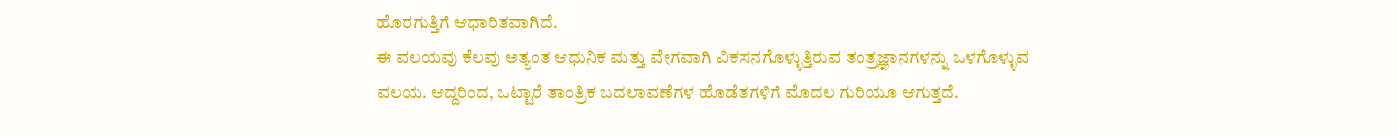ಹೊರಗುತ್ತಿಗೆ ಆಧಾರಿತವಾಗಿದೆ.
ಈ ವಲಯವು ಕೆಲವು ಅತ್ಯಂತ ಆಧುನಿಕ ಮತ್ತು ವೇಗವಾಗಿ ವಿಕಸನಗೊಳ್ಳುತ್ತಿರುವ ತಂತ್ರಜ್ಞಾನಗಳನ್ನು ಒಳಗೊಳ್ಳುವ ವಲಯ. ಆದ್ದರಿಂದ, ಒಟ್ಟಾರೆ ತಾಂತ್ರಿಕ ಬದಲಾವಣೆಗಳ ಹೊಡೆತಗಳಿಗೆ ಮೊದಲ ಗುರಿಯೂ ಆಗುತ್ತದೆ.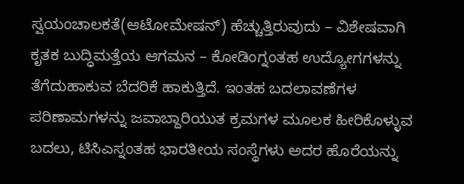ಸ್ವಯಂಚಾಲಕತೆ(ಆಟೋಮೇಷನ್) ಹೆಚ್ಚುತ್ತಿರುವುದು – ವಿಶೇಷವಾಗಿ ಕೃತಕ ಬುದ್ಧಿಮತ್ತೆಯ ಆಗಮನ – ಕೋಡಿಂಗ್ನಂತಹ ಉದ್ಯೋಗಗಳನ್ನು ತೆಗೆದುಹಾಕುವ ಬೆದರಿಕೆ ಹಾಕುತ್ತಿದೆ. ಇಂತಹ ಬದಲಾವಣೆಗಳ ಪರಿಣಾಮಗಳನ್ನು ಜವಾಬ್ದಾರಿಯುತ ಕ್ರಮಗಳ ಮೂಲಕ ಹೀರಿಕೊಳ್ಳುವ ಬದಲು, ಟಿಸಿಎಸ್ನಂತಹ ಭಾರತೀಯ ಸಂಸ್ಥೆಗಳು ಅದರ ಹೊರೆಯನ್ನು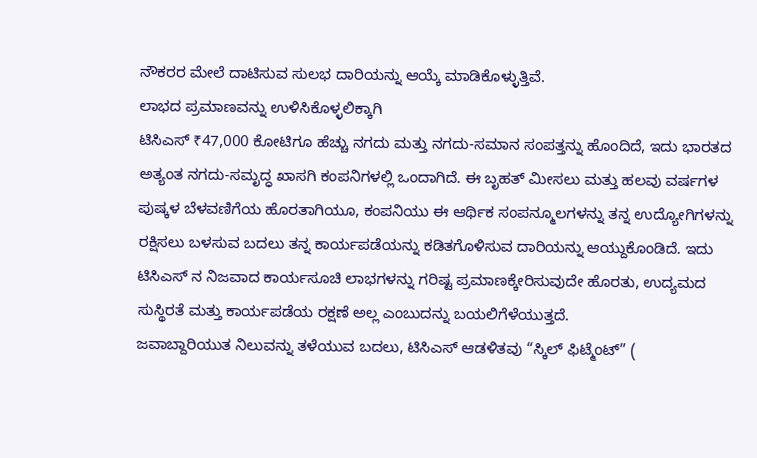ನೌಕರರ ಮೇಲೆ ದಾಟಿಸುವ ಸುಲಭ ದಾರಿಯನ್ನು ಆಯ್ಕೆ ಮಾಡಿಕೊಳ್ಳುತ್ತಿವೆ.
ಲಾಭದ ಪ್ರಮಾಣವನ್ನು ಉಳಿಸಿಕೊಳ್ಳಲಿಕ್ಕಾಗಿ
ಟಿಸಿಎಸ್ ₹47,000 ಕೋಟಿಗೂ ಹೆಚ್ಚು ನಗದು ಮತ್ತು ನಗದು-ಸಮಾನ ಸಂಪತ್ತನ್ನು ಹೊಂದಿದೆ, ಇದು ಭಾರತದ ಅತ್ಯಂತ ನಗದು-ಸಮೃದ್ಧ ಖಾಸಗಿ ಕಂಪನಿಗಳಲ್ಲಿ ಒಂದಾಗಿದೆ. ಈ ಬೃಹತ್ ಮೀಸಲು ಮತ್ತು ಹಲವು ವರ್ಷಗಳ ಪುಷ್ಕಳ ಬೆಳವಣಿಗೆಯ ಹೊರತಾಗಿಯೂ, ಕಂಪನಿಯು ಈ ಆರ್ಥಿಕ ಸಂಪನ್ಮೂಲಗಳನ್ನು ತನ್ನ ಉದ್ಯೋಗಿಗಳನ್ನು ರಕ್ಷಿಸಲು ಬಳಸುವ ಬದಲು ತನ್ನ ಕಾರ್ಯಪಡೆಯನ್ನು ಕಡಿತಗೊಳಿಸುವ ದಾರಿಯನ್ನು ಆಯ್ದುಕೊಂಡಿದೆ. ಇದು ಟಿಸಿಎಸ್ ನ ನಿಜವಾದ ಕಾರ್ಯಸೂಚಿ ಲಾಭಗಳನ್ನು ಗರಿಷ್ಟ ಪ್ರಮಾಣಕ್ಕೇರಿಸುವುದೇ ಹೊರತು, ಉದ್ಯಮದ ಸುಸ್ಥಿರತೆ ಮತ್ತು ಕಾರ್ಯಪಡೆಯ ರಕ್ಷಣೆ ಅಲ್ಲ ಎಂಬುದನ್ನು ಬಯಲಿಗೆಳೆಯುತ್ತದೆ.
ಜವಾಬ್ದಾರಿಯುತ ನಿಲುವನ್ನು ತಳೆಯುವ ಬದಲು, ಟಿಸಿಎಸ್ ಆಡಳಿತವು “ಸ್ಕಿಲ್ ಫಿಟ್ಮೆಂಟ್” (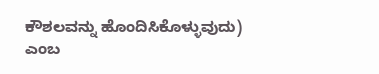ಕೌಶಲವನ್ನು ಹೊಂದಿಸಿಕೊಳ್ಳುವುದು) ಎಂಬ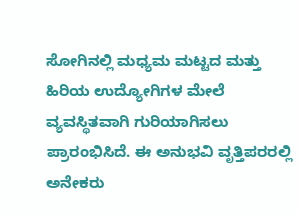ಸೋಗಿನಲ್ಲಿ ಮಧ್ಯಮ ಮಟ್ಟದ ಮತ್ತು ಹಿರಿಯ ಉದ್ಯೋಗಿಗಳ ಮೇಲೆ ವ್ಯವಸ್ಥಿತವಾಗಿ ಗುರಿಯಾಗಿಸಲು ಪ್ರಾರಂಭಿಸಿದೆ. ಈ ಅನುಭವಿ ವೃತ್ತಿಪರರಲ್ಲಿ ಅನೇಕರು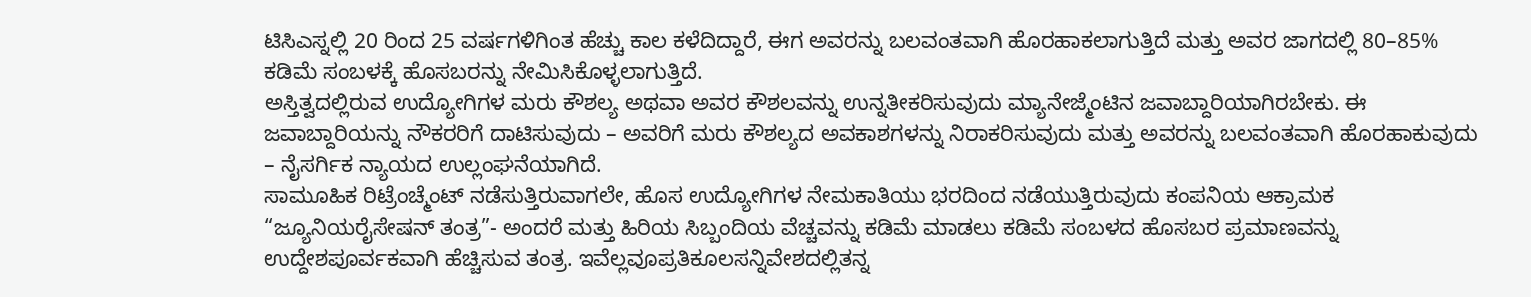ಟಿಸಿಎಸ್ನಲ್ಲಿ 20 ರಿಂದ 25 ವರ್ಷಗಳಿಗಿಂತ ಹೆಚ್ಚು ಕಾಲ ಕಳೆದಿದ್ದಾರೆ, ಈಗ ಅವರನ್ನು ಬಲವಂತವಾಗಿ ಹೊರಹಾಕಲಾಗುತ್ತಿದೆ ಮತ್ತು ಅವರ ಜಾಗದಲ್ಲಿ 80–85% ಕಡಿಮೆ ಸಂಬಳಕ್ಕೆ ಹೊಸಬರನ್ನು ನೇಮಿಸಿಕೊಳ್ಳಲಾಗುತ್ತಿದೆ.
ಅಸ್ತಿತ್ವದಲ್ಲಿರುವ ಉದ್ಯೋಗಿಗಳ ಮರು ಕೌಶಲ್ಯ ಅಥವಾ ಅವರ ಕೌಶಲವನ್ನು ಉನ್ನತೀಕರಿಸುವುದು ಮ್ಯಾನೇಜ್ಮೆಂಟಿನ ಜವಾಬ್ದಾರಿಯಾಗಿರಬೇಕು. ಈ ಜವಾಬ್ದಾರಿಯನ್ನು ನೌಕರರಿಗೆ ದಾಟಿಸುವುದು – ಅವರಿಗೆ ಮರು ಕೌಶಲ್ಯದ ಅವಕಾಶಗಳನ್ನು ನಿರಾಕರಿಸುವುದು ಮತ್ತು ಅವರನ್ನು ಬಲವಂತವಾಗಿ ಹೊರಹಾಕುವುದು – ನೈಸರ್ಗಿಕ ನ್ಯಾಯದ ಉಲ್ಲಂಘನೆಯಾಗಿದೆ.
ಸಾಮೂಹಿಕ ರಿಟ್ರೆಂಚ್ಮೆಂಟ್ ನಡೆಸುತ್ತಿರುವಾಗಲೇ, ಹೊಸ ಉದ್ಯೋಗಿಗಳ ನೇಮಕಾತಿಯು ಭರದಿಂದ ನಡೆಯುತ್ತಿರುವುದು ಕಂಪನಿಯ ಆಕ್ರಾಮಕ “ಜ್ಯೂನಿಯರೈಸೇಷನ್ ತಂತ್ರ”- ಅಂದರೆ ಮತ್ತು ಹಿರಿಯ ಸಿಬ್ಬಂದಿಯ ವೆಚ್ಚವನ್ನು ಕಡಿಮೆ ಮಾಡಲು ಕಡಿಮೆ ಸಂಬಳದ ಹೊಸಬರ ಪ್ರಮಾಣವನ್ನು ಉದ್ದೇಶಪೂರ್ವಕವಾಗಿ ಹೆಚ್ಚಿಸುವ ತಂತ್ರ. ಇವೆಲ್ಲವೂಪ್ರತಿಕೂಲಸನ್ನಿವೇಶದಲ್ಲಿತನ್ನ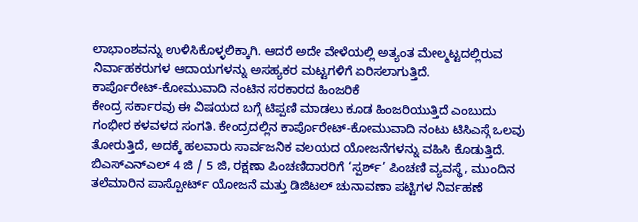ಲಾಭಾಂಶವನ್ನು ಉಳಿಸಿಕೊಳ್ಳಲಿಕ್ಕಾಗಿ. ಆದರೆ ಅದೇ ವೇಳೆಯಲ್ಲಿ ಅತ್ಯಂತ ಮೇಲ್ಮಟ್ಟದಲ್ಲಿರುವ ನಿರ್ವಾಹಕರುಗಳ ಆದಾಯಗಳನ್ನು ಅಸಹ್ಯಕರ ಮಟ್ಟಗಳಿಗೆ ಏರಿಸಲಾಗುತ್ತಿದೆ.
ಕಾರ್ಪೊರೇಟ್-ಕೋಮುವಾದಿ ನಂಟಿನ ಸರಕಾರದ ಹಿಂಜರಿಕೆ
ಕೇಂದ್ರ ಸರ್ಕಾರವು ಈ ವಿಷಯದ ಬಗ್ಗೆ ಟಿಪ್ಪಣಿ ಮಾಡಲು ಕೂಡ ಹಿಂಜರಿಯುತ್ತಿದೆ ಎಂಬುದು ಗಂಭೀರ ಕಳವಳದ ಸಂಗತಿ. ಕೇಂದ್ರದಲ್ಲಿನ ಕಾರ್ಪೊರೇಟ್-ಕೋಮುವಾದಿ ನಂಟು ಟಿಸಿಎಸ್ಗೆ ಒಲವು ತೋರುತ್ತಿದೆ, ಅದಕ್ಕೆ ಹಲವಾರು ಸಾರ್ವಜನಿಕ ವಲಯದ ಯೋಜನೆಗಳನ್ನು ವಹಿಸಿ ಕೊಡುತ್ತಿದೆ. ಬಿಎಸ್ಎನ್ಎಲ್ 4 ಜಿ / 5 ಜಿ, ರಕ್ಷಣಾ ಪಿಂಚಣಿದಾರರಿಗೆ ‘ಸ್ಪರ್ಶ್’ ಪಿಂಚಣಿ ವ್ಯವಸ್ಥೆ, ಮುಂದಿನ ತಲೆಮಾರಿನ ಪಾಸ್ಪೋರ್ಟ್ ಯೋಜನೆ ಮತ್ತು ಡಿಜಿಟಲ್ ಚುನಾವಣಾ ಪಟ್ಟಿಗಳ ನಿರ್ವಹಣೆ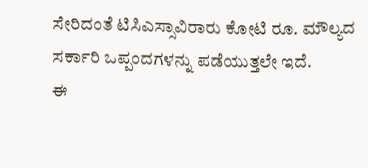ಸೇರಿದಂತೆ ಟಿಸಿಎಸ್ಸಾವಿರಾರು ಕೋಟಿ ರೂ. ಮೌಲ್ಯದ ಸರ್ಕಾರಿ ಒಪ್ಪಂದಗಳನ್ನು ಪಡೆಯುತ್ತಲೇ ಇದೆ.
ಈ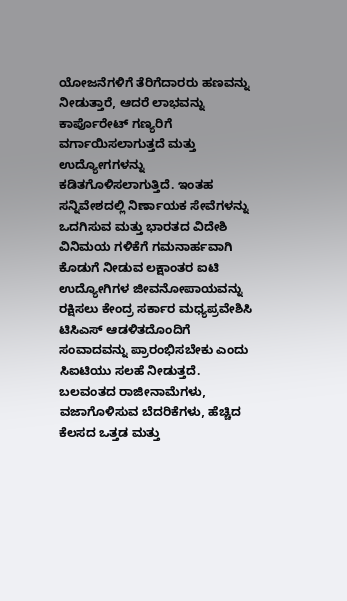ಯೋಜನೆಗಳಿಗೆ ತೆರಿಗೆದಾರರು ಹಣವನ್ನು ನೀಡುತ್ತಾರೆ, ಆದರೆ ಲಾಭವನ್ನು ಕಾರ್ಪೊರೇಟ್ ಗಣ್ಯರಿಗೆ ವರ್ಗಾಯಿಸಲಾಗುತ್ತದೆ ಮತ್ತು ಉದ್ಯೋಗಗಳನ್ನು ಕಡಿತಗೊಳಿಸಲಾಗುತ್ತಿದೆ. ಇಂತಹ ಸನ್ನಿವೇಶದಲ್ಲಿ ನಿರ್ಣಾಯಕ ಸೇವೆಗಳನ್ನು ಒದಗಿಸುವ ಮತ್ತು ಭಾರತದ ವಿದೇಶಿ ವಿನಿಮಯ ಗಳಿಕೆಗೆ ಗಮನಾರ್ಹವಾಗಿ ಕೊಡುಗೆ ನೀಡುವ ಲಕ್ಷಾಂತರ ಐಟಿ ಉದ್ಯೋಗಿಗಳ ಜೀವನೋಪಾಯವನ್ನು ರಕ್ಷಿಸಲು ಕೇಂದ್ರ ಸರ್ಕಾರ ಮಧ್ಯಪ್ರವೇಶಿಸಿ ಟಿಸಿಎಸ್ ಆಡಳಿತದೊಂದಿಗೆ ಸಂವಾದವನ್ನು ಪ್ರಾರಂಭಿಸಬೇಕು ಎಂದು ಸಿಐಟಿಯು ಸಲಹೆ ನೀಡುತ್ತದೆ.
ಬಲವಂತದ ರಾಜೀನಾಮೆಗಳು, ವಜಾಗೊಳಿಸುವ ಬೆದರಿಕೆಗಳು, ಹೆಚ್ಚಿದ ಕೆಲಸದ ಒತ್ತಡ ಮತ್ತು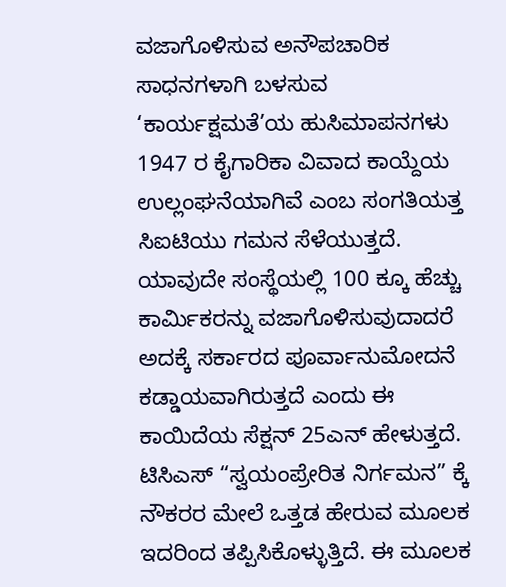ವಜಾಗೊಳಿಸುವ ಅನೌಪಚಾರಿಕ ಸಾಧನಗಳಾಗಿ ಬಳಸುವ ‘ಕಾರ್ಯಕ್ಷಮತೆ’ಯ ಹುಸಿಮಾಪನಗಳು 1947 ರ ಕೈಗಾರಿಕಾ ವಿವಾದ ಕಾಯ್ದೆಯ ಉಲ್ಲಂಘನೆಯಾಗಿವೆ ಎಂಬ ಸಂಗತಿಯತ್ತ ಸಿಐಟಿಯು ಗಮನ ಸೆಳೆಯುತ್ತದೆ. ಯಾವುದೇ ಸಂಸ್ಥೆಯಲ್ಲಿ 100 ಕ್ಕೂ ಹೆಚ್ಚು ಕಾರ್ಮಿಕರನ್ನು ವಜಾಗೊಳಿಸುವುದಾದರೆ ಅದಕ್ಕೆ ಸರ್ಕಾರದ ಪೂರ್ವಾನುಮೋದನೆ ಕಡ್ಡಾಯವಾಗಿರುತ್ತದೆ ಎಂದು ಈ ಕಾಯಿದೆಯ ಸೆಕ್ಷನ್ 25ಎನ್ ಹೇಳುತ್ತದೆ. ಟಿಸಿಎಸ್ “ಸ್ವಯಂಪ್ರೇರಿತ ನಿರ್ಗಮನ” ಕ್ಕೆ ನೌಕರರ ಮೇಲೆ ಒತ್ತಡ ಹೇರುವ ಮೂಲಕ ಇದರಿಂದ ತಪ್ಪಿಸಿಕೊಳ್ಳುತ್ತಿದೆ. ಈ ಮೂಲಕ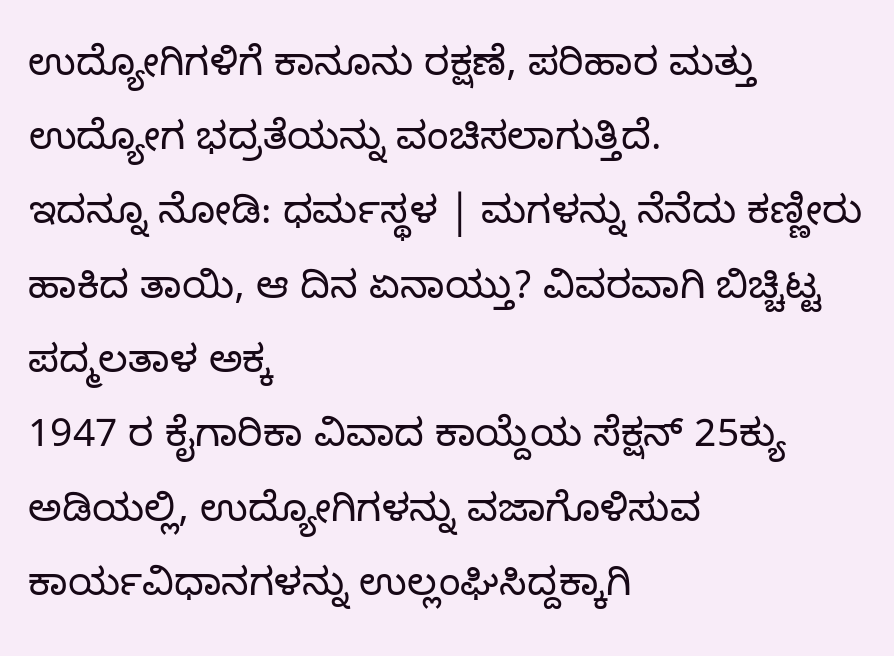ಉದ್ಯೋಗಿಗಳಿಗೆ ಕಾನೂನು ರಕ್ಷಣೆ, ಪರಿಹಾರ ಮತ್ತು ಉದ್ಯೋಗ ಭದ್ರತೆಯನ್ನು ವಂಚಿಸಲಾಗುತ್ತಿದೆ.
ಇದನ್ನೂ ನೋಡಿ: ಧರ್ಮಸ್ಥಳ | ಮಗಳನ್ನು ನೆನೆದು ಕಣ್ಣೀರು ಹಾಕಿದ ತಾಯಿ, ಆ ದಿನ ಏನಾಯ್ತು? ವಿವರವಾಗಿ ಬಿಚ್ಚಿಟ್ಟ ಪದ್ಮಲತಾಳ ಅಕ್ಕ
1947 ರ ಕೈಗಾರಿಕಾ ವಿವಾದ ಕಾಯ್ದೆಯ ಸೆಕ್ಷನ್ 25ಕ್ಯು ಅಡಿಯಲ್ಲಿ, ಉದ್ಯೋಗಿಗಳನ್ನು ವಜಾಗೊಳಿಸುವ ಕಾರ್ಯವಿಧಾನಗಳನ್ನು ಉಲ್ಲಂಘಿಸಿದ್ದಕ್ಕಾಗಿ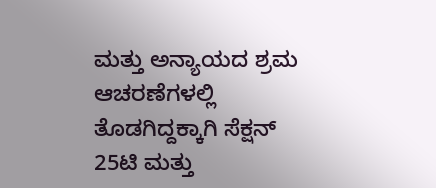ಮತ್ತು ಅನ್ಯಾಯದ ಶ್ರಮ ಆಚರಣೆಗಳಲ್ಲಿ ತೊಡಗಿದ್ದಕ್ಕಾಗಿ ಸೆಕ್ಷನ್ 25ಟಿ ಮತ್ತು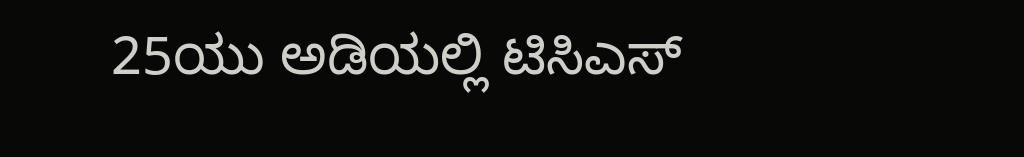25ಯು ಅಡಿಯಲ್ಲಿ ಟಿಸಿಎಸ್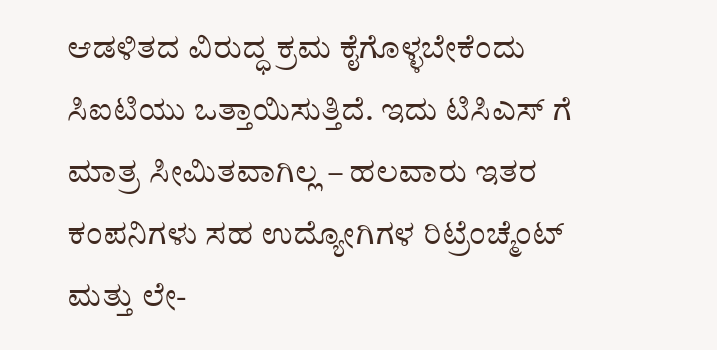ಆಡಳಿತದ ವಿರುದ್ಧ ಕ್ರಮ ಕೈಗೊಳ್ಳಬೇಕೆಂದು ಸಿಐಟಿಯು ಒತ್ತಾಯಿಸುತ್ತಿದೆ. ಇದು ಟಿಸಿಎಸ್ ಗೆ ಮಾತ್ರ ಸೀಮಿತವಾಗಿಲ್ಲ – ಹಲವಾರು ಇತರ ಕಂಪನಿಗಳು ಸಹ ಉದ್ಯೋಗಿಗಳ ರಿಟ್ರೆಂಚ್ಮೆಂಟ್ ಮತ್ತು ಲೇ-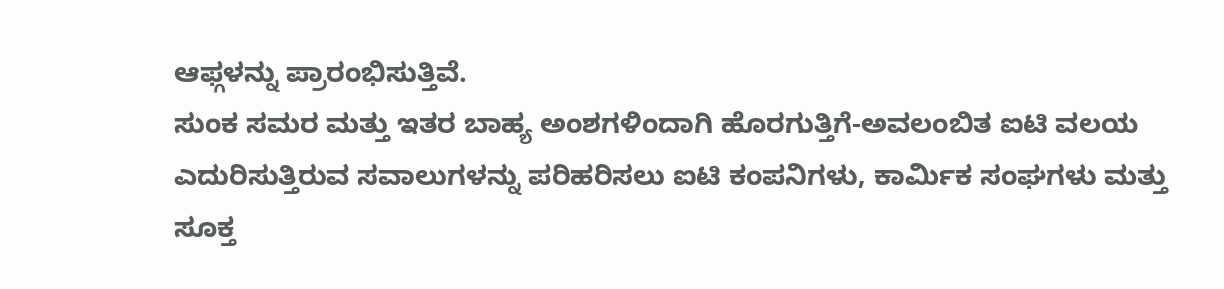ಆಫ್ಗಳನ್ನು ಪ್ರಾರಂಭಿಸುತ್ತಿವೆ.
ಸುಂಕ ಸಮರ ಮತ್ತು ಇತರ ಬಾಹ್ಯ ಅಂಶಗಳಿಂದಾಗಿ ಹೊರಗುತ್ತಿಗೆ-ಅವಲಂಬಿತ ಐಟಿ ವಲಯ ಎದುರಿಸುತ್ತಿರುವ ಸವಾಲುಗಳನ್ನು ಪರಿಹರಿಸಲು ಐಟಿ ಕಂಪನಿಗಳು, ಕಾರ್ಮಿಕ ಸಂಘಗಳು ಮತ್ತು ಸೂಕ್ತ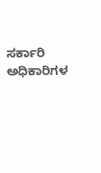ಸರ್ಕಾರಿ ಅಧಿಕಾರಿಗಳ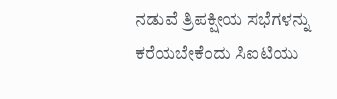ನಡುವೆ ತ್ರಿಪಕ್ಷೀಯ ಸಭೆಗಳನ್ನು ಕರೆಯಬೇಕೆಂದು ಸಿಐಟಿಯು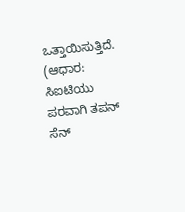ಒತ್ತಾಯಿಸುತ್ತಿದೆ.
(ಆಧಾರ: ಸಿಐಟಿಯು ಪರವಾಗಿ ತಪನ್ ಸೆನ್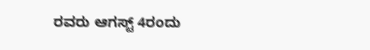ರವರು ಆಗಸ್ಟ್ 4ರಂದು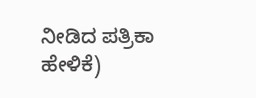ನೀಡಿದ ಪತ್ರಿಕಾ ಹೇಳಿಕೆ)